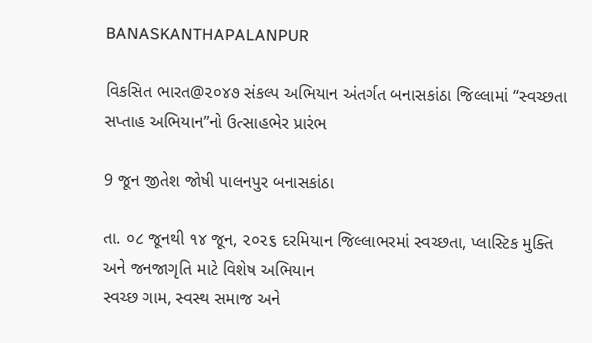BANASKANTHAPALANPUR

વિકસિત ભારત@૨૦૪૭ સંકલ્પ અભિયાન અંતર્ગત બનાસકાંઠા જિલ્લામાં “સ્વચ્છતા સપ્તાહ અભિયાન”નો ઉત્સાહભેર પ્રારંભ

9 જૂન જીતેશ જોષી પાલનપુર બનાસકાંઠા

તા. ૦૮ જૂનથી ૧૪ જૂન, ૨૦૨૬ દરમિયાન જિલ્લાભરમાં સ્વચ્છતા, પ્લાસ્ટિક મુક્તિ અને જનજાગૃતિ માટે વિશેષ અભિયાન
સ્વચ્છ ગામ, સ્વસ્થ સમાજ અને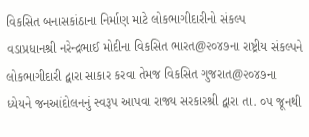વિકસિત બનાસકાંઠાના નિર્માણ માટે લોકભાગીદારીનો સંકલ્પ
વડાપ્રધાનશ્રી નરેન્દ્રભાઈ મોદીના વિકસિત ભારત@૨૦૪૭ના રાષ્ટ્રીય સંકલ્પને લોકભાગીદારી દ્વારા સાકાર કરવા તેમજ વિકસિત ગુજરાત@૨૦૪૭ના ધ્યેયને જનઆંદોલનનું સ્વરૂપ આપવા રાજ્ય સરકારશ્રી દ્વારા તા. ૦૫ જૂનથી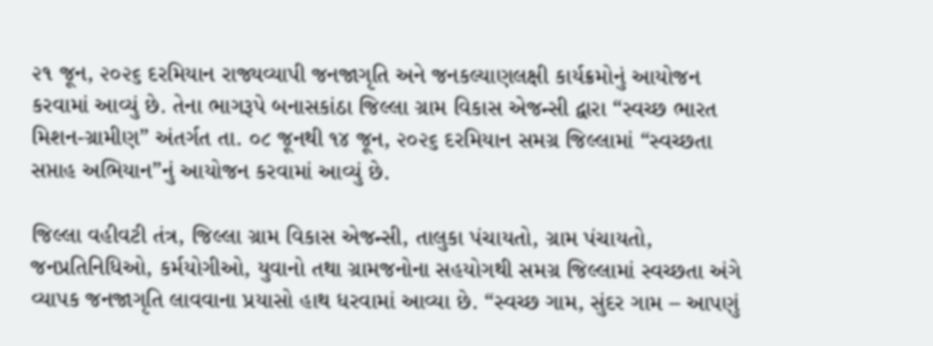૨૧ જૂન, ૨૦૨૬ દરમિયાન રાજ્યવ્યાપી જનજાગૃતિ અને જનકલ્યાણલક્ષી કાર્યક્રમોનું આયોજન કરવામાં આવ્યું છે. તેના ભાગરૂપે બનાસકાંઠા જિલ્લા ગ્રામ વિકાસ એજન્સી દ્વારા “સ્વચ્છ ભારત મિશન-ગ્રામીણ” અંતર્ગત તા. ૦૮ જૂનથી ૧૪ જૂન, ૨૦૨૬ દરમિયાન સમગ્ર જિલ્લામાં “સ્વચ્છતા સપ્તાહ અભિયાન”નું આયોજન કરવામાં આવ્યું છે.

જિલ્લા વહીવટી તંત્ર, જિલ્લા ગ્રામ વિકાસ એજન્સી, તાલુકા પંચાયતો, ગ્રામ પંચાયતો, જનપ્રતિનિધિઓ, કર્મયોગીઓ, યુવાનો તથા ગ્રામજનોના સહયોગથી સમગ્ર જિલ્લામાં સ્વચ્છતા અંગે વ્યાપક જનજાગૃતિ લાવવાના પ્રયાસો હાથ ધરવામાં આવ્યા છે. “સ્વચ્છ ગામ, સુંદર ગામ – આપણું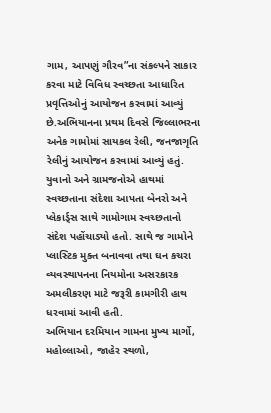ગામ, આપણું ગૌરવ”ના સંકલ્પને સાકાર કરવા માટે વિવિધ સ્વચ્છતા આધારિત પ્રવૃત્તિઓનું આયોજન કરવામાં આવ્યું છે.અભિયાનના પ્રથમ દિવસે જિલ્લાભરના અનેક ગામોમાં સાયકલ રેલી, જનજાગૃતિ રેલીનું આયોજન કરવામાં આવ્યું હતું. યુવાનો અને ગ્રામજનોએ હાથમાં સ્વચ્છતાના સંદેશા આપતા બેનરો અને પ્લેકાર્ડ્સ સાથે ગામોગામ સ્વચ્છતાનો સંદેશ પહોંચાડ્યો હતો. સાથે જ ગામોને પ્લાસ્ટિક મુક્ત બનાવવા તથા ઘન કચરા વ્યવસ્થાપનના નિયમોના અસરકારક અમલીકરણ માટે જરૂરી કામગીરી હાથ ધરવામાં આવી હતી.
અભિયાન દરમિયાન ગામના મુખ્ય માર્ગો, મહોલ્લાઓ, જાહેર સ્થળો,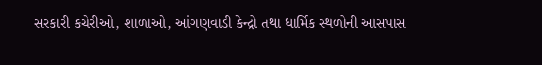સરકારી કચેરીઓ, શાળાઓ, આંગણવાડી કેન્દ્રો તથા ધાર્મિક સ્થળોની આસપાસ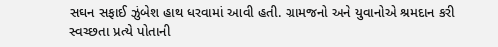સઘન સફાઈ ઝુંબેશ હાથ ધરવામાં આવી હતી. ગ્રામજનો અને યુવાનોએ શ્રમદાન કરી સ્વચ્છતા પ્રત્યે પોતાની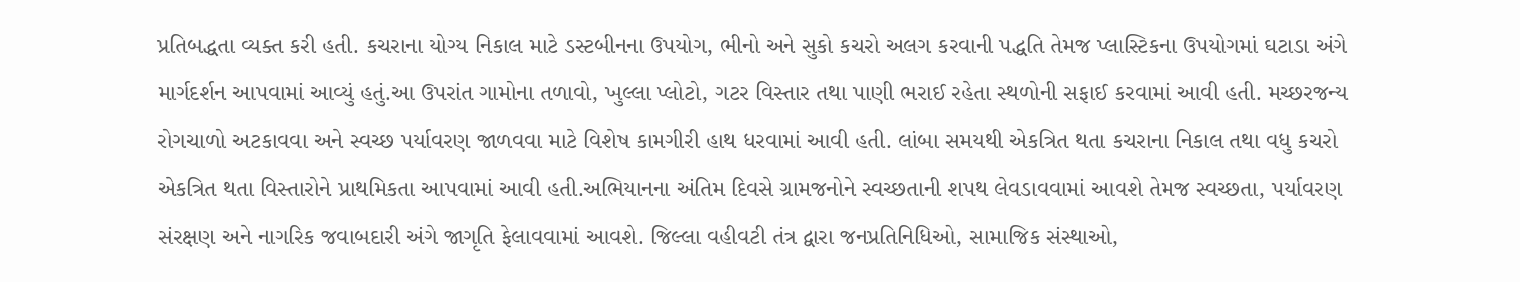પ્રતિબદ્ધતા વ્યક્ત કરી હતી. કચરાના યોગ્ય નિકાલ માટે ડસ્ટબીનના ઉપયોગ, ભીનો અને સુકો કચરો અલગ કરવાની પદ્ધતિ તેમજ પ્લાસ્ટિકના ઉપયોગમાં ઘટાડા અંગે માર્ગદર્શન આપવામાં આવ્યું હતું.આ ઉપરાંત ગામોના તળાવો, ખુલ્લા પ્લોટો, ગટર વિસ્તાર તથા પાણી ભરાઈ રહેતા સ્થળોની સફાઈ કરવામાં આવી હતી. મચ્છરજન્ય રોગચાળો અટકાવવા અને સ્વચ્છ પર્યાવરણ જાળવવા માટે વિશેષ કામગીરી હાથ ધરવામાં આવી હતી. લાંબા સમયથી એકત્રિત થતા કચરાના નિકાલ તથા વધુ કચરો એકત્રિત થતા વિસ્તારોને પ્રાથમિકતા આપવામાં આવી હતી.અભિયાનના અંતિમ દિવસે ગ્રામજનોને સ્વચ્છતાની શપથ લેવડાવવામાં આવશે તેમજ સ્વચ્છતા, પર્યાવરણ સંરક્ષણ અને નાગરિક જવાબદારી અંગે જાગૃતિ ફેલાવવામાં આવશે. જિલ્લા વહીવટી તંત્ર દ્વારા જનપ્રતિનિધિઓ, સામાજિક સંસ્થાઓ,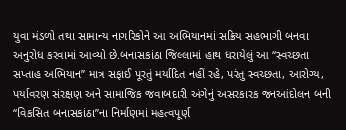યુવા મંડળો તથા સામાન્ય નાગરિકોને આ અભિયાનમાં સક્રિય સહભાગી બનવા અનુરોધ કરવામાં આવ્યો છે.બનાસકાંઠા જિલ્લામાં હાથ ધરાયેલું આ “સ્વચ્છતા સપ્તાહ અભિયાન” માત્ર સફાઈ પૂરતું મર્યાદિત નહીં રહે, પરંતુ સ્વચ્છતા, આરોગ્ય, પર્યાવરણ સંરક્ષણ અને સામાજિક જવાબદારી અંગેનું અસરકારક જનઆંદોલન બની “વિકસિત બનાસકાંઠા”ના નિર્માણમાં મહત્વપૂર્ણ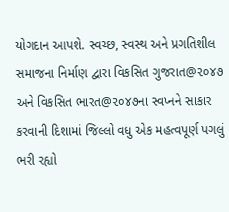યોગદાન આપશે. સ્વચ્છ, સ્વસ્થ અને પ્રગતિશીલ સમાજના નિર્માણ દ્વારા વિકસિત ગુજરાત@૨૦૪૭ અને વિકસિત ભારત@૨૦૪૭ના સ્વપ્નને સાકાર કરવાની દિશામાં જિલ્લો વધુ એક મહત્વપૂર્ણ પગલું ભરી રહ્યો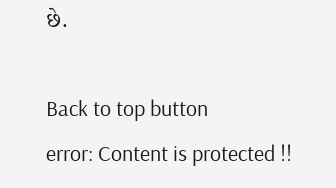છે.

Back to top button
error: Content is protected !!